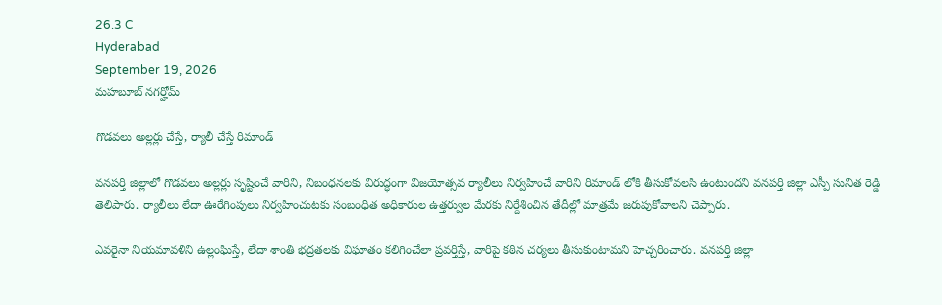26.3 C
Hyderabad
September 19, 2026
మహబూబ్ నగర్హోమ్

గొడవలు అల్లర్లు చేస్తే, ర్యాలీ చేస్తే రిమాండ్

వనపర్తి జిల్లాలో గొడవలు అల్లర్లు సృష్టించే వారిని, నిబంధనలకు విరుద్ధంగా విజయోత్సవ ర్యాలీలు నిర్వహించే వారిని రిమాండ్ లోకి తీసుకోవలసి ఉంటుందని వనపర్తి జిల్లా ఎస్పీ సునిత రెడ్డి తెలిపారు. ర్యాలీలు లేదా ఊరేగింపులు నిర్వహించుటకు సంబంధిత అధికారుల ఉత్తర్వుల మేరకు నిర్దేశించిన తేదీల్లో మాత్రమే జరుపుకోవాలని చెప్పారు.

ఎవరైనా నియమావళిని ఉల్లంఘిస్తే, లేదా శాంతి భద్రతలకు విఘాతం కలిగించేలా ప్రవర్తిస్తే, వారిపై కఠిన చర్యలు తీసుకుంటామని హెచ్చరించారు. వనపర్తి జిల్లా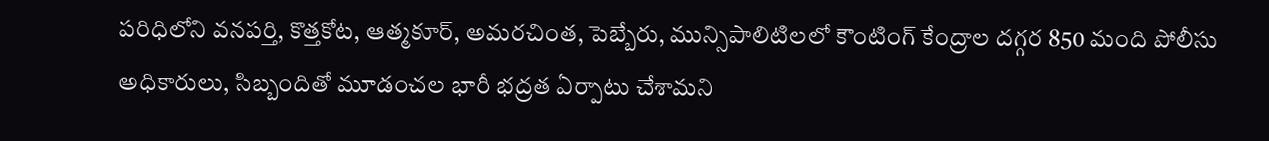పరిధిలోని వనపర్తి, కొత్తకోట, ఆత్మకూర్, అమరచింత, పెబ్బేరు, మున్సిపాలిటిలలో కౌంటింగ్ కేంద్రాల దగ్గర 850 మంది పోలీసు అధికారులు, సిబ్బందితో మూడంచల భారీ భద్రత ఏర్పాటు చేశామని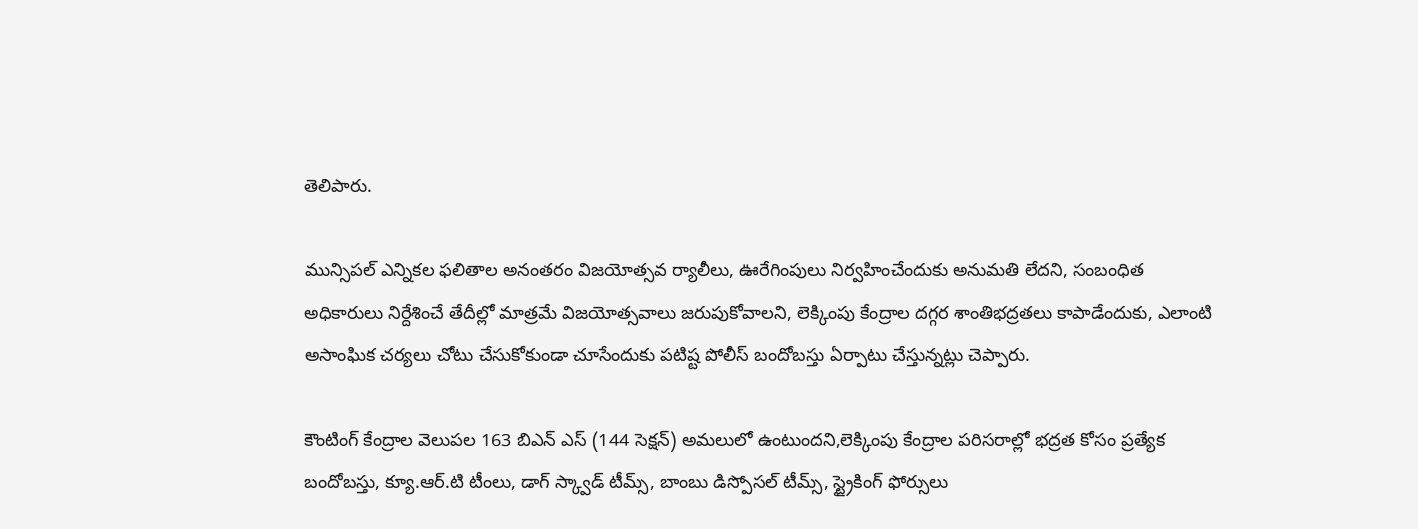తెలిపారు.

మున్సిపల్ ఎన్నికల ఫలితాల అనంతరం విజయోత్సవ ర్యాలీలు, ఊరేగింపులు నిర్వహించేందుకు అనుమతి లేదని, సంబంధిత అధికారులు నిర్దేశించే తేదీల్లో మాత్రమే విజయోత్సవాలు జరుపుకోవాలని, లెక్కింపు కేంద్రాల దగ్గర శాంతిభద్రతలు కాపాడేందుకు, ఎలాంటి అసాంఘిక చర్యలు చోటు చేసుకోకుండా చూసేందుకు పటిష్ట పోలీస్ బందోబస్తు ఏర్పాటు చేస్తున్నట్లు చెప్పారు.

కౌంటింగ్ కేంద్రాల వెలుపల 163 బిఎన్ ఎస్ (144 సెక్షన్) అమలులో ఉంటుందని,లెక్కింపు కేంద్రాల పరిసరాల్లో భద్రత కోసం ప్రత్యేక బందోబస్తు, క్యూ.ఆర్.టి టీంలు, డాగ్ స్క్వాడ్ టీమ్స్, బాంబు డిస్పోసల్ టీమ్స్, స్ట్రైకింగ్ ఫోర్సులు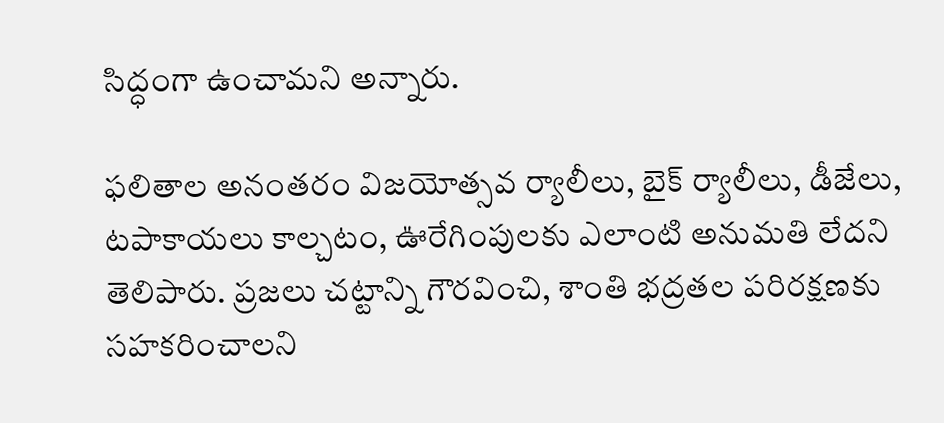సిద్ధంగా ఉంచామని అన్నారు.

ఫలితాల అనంతరం విజయోత్సవ ర్యాలీలు, బైక్ ర్యాలీలు, డీజేలు, టపాకాయలు కాల్చటం, ఊరేగింపులకు ఎలాంటి అనుమతి లేదని తెలిపారు. ప్రజలు చట్టాన్ని గౌరవించి, శాంతి భద్రతల పరిరక్షణకు సహకరించాలని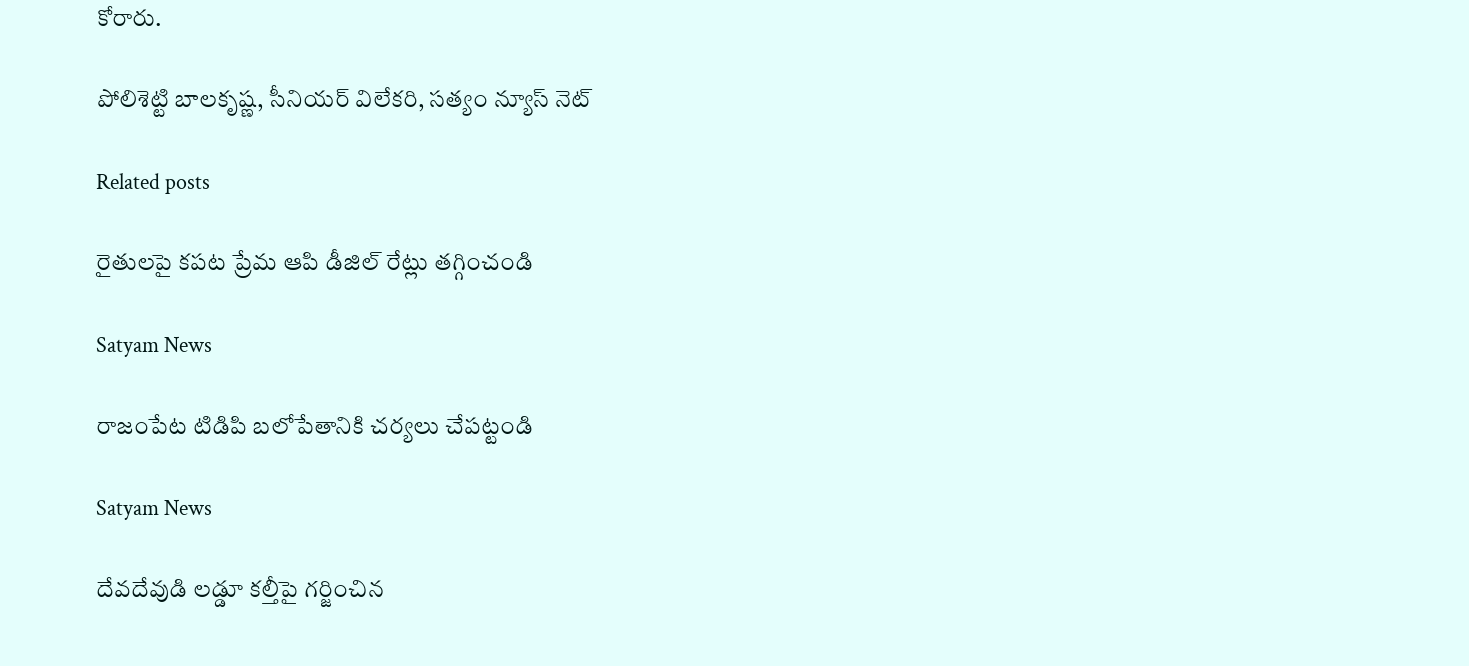కోరారు.

పోలిశెట్టి బాలకృష్ణ, సీనియర్ విలేకరి, సత్యం న్యూస్ నెట్

Related posts

రైతులపై కపట ప్రేమ ఆపి డీజిల్ రేట్లు తగ్గించండి

Satyam News

రాజంపేట టిడిపి బలోపేతానికి చర్యలు చేపట్టండి

Satyam News

దేవదేవుడి లడ్డూ కల్తీపై గర్జించిన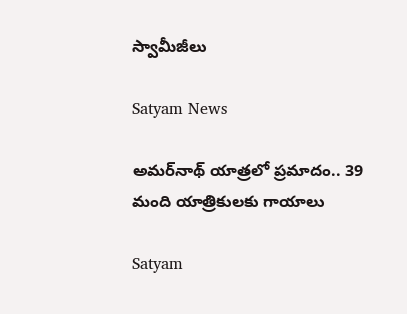స్వామీజీలు

Satyam News

అమర్‌నాథ్ యాత్రలో ప్రమాదం.. 39 మంది యాత్రికులకు గాయాలు

Satyam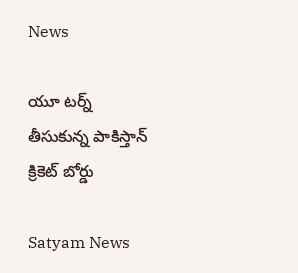News

యూ టర్న్ తీసుకున్న పాకిస్తాన్ క్రికెట్ బోర్డు

Satyam News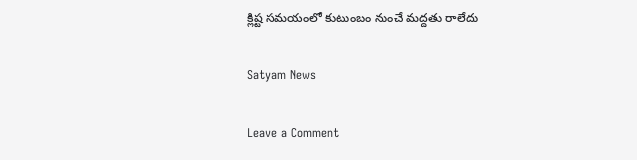క్లిష్ట సమయంలో కుటుంబం నుంచే మద్దతు రాలేదు

Satyam News

Leave a Comment